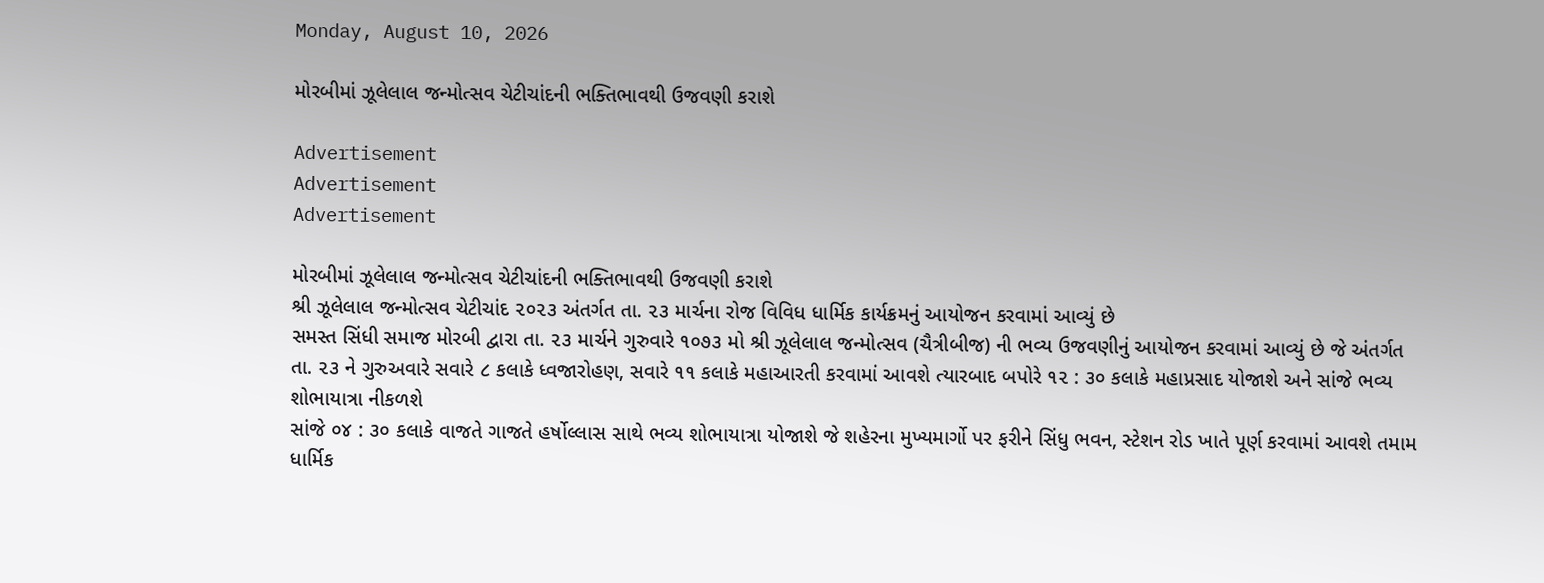Monday, August 10, 2026

મોરબીમાં ઝૂલેલાલ જન્મોત્સવ ચેટીચાંદની ભક્તિભાવથી ઉજવણી કરાશે

Advertisement
Advertisement
Advertisement

મોરબીમાં ઝૂલેલાલ જન્મોત્સવ ચેટીચાંદની ભક્તિભાવથી ઉજવણી કરાશે
શ્રી ઝૂલેલાલ જન્મોત્સવ ચેટીચાંદ ૨૦૨૩ અંતર્ગત તા. ૨૩ માર્ચના રોજ વિવિધ ધાર્મિક કાર્યક્રમનું આયોજન કરવામાં આવ્યું છે
સમસ્ત સિંધી સમાજ મોરબી દ્વારા તા. ૨૩ માર્ચને ગુરુવારે ૧૦૭૩ મો શ્રી ઝૂલેલાલ જન્મોત્સવ (ચૈત્રીબીજ) ની ભવ્ય ઉજવણીનું આયોજન કરવામાં આવ્યું છે જે અંતર્ગત તા. ૨૩ ને ગુરુઅવારે સવારે ૮ કલાકે ધ્વજારોહણ, સવારે ૧૧ કલાકે મહાઆરતી કરવામાં આવશે ત્યારબાદ બપોરે ૧૨ : ૩૦ કલાકે મહાપ્રસાદ યોજાશે અને સાંજે ભવ્ય શોભાયાત્રા નીકળશે
સાંજે ૦૪ : ૩૦ કલાકે વાજતે ગાજતે હર્ષોલ્લાસ સાથે ભવ્ય શોભાયાત્રા યોજાશે જે શહેરના મુખ્યમાર્ગો પર ફરીને સિંધુ ભવન, સ્ટેશન રોડ ખાતે પૂર્ણ કરવામાં આવશે તમામ ધાર્મિક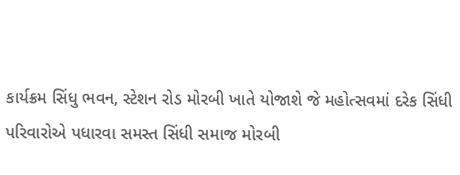કાર્યક્રમ સિંધુ ભવન, સ્ટેશન રોડ મોરબી ખાતે યોજાશે જે મહોત્સવમાં દરેક સિંધી પરિવારોએ પધારવા સમસ્ત સિંધી સમાજ મોરબી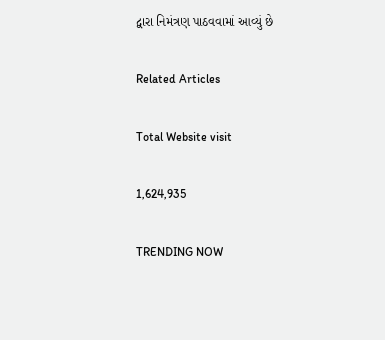દ્વારા નિમંત્રણ પાઠવવામાં આવ્યું છે

Related Articles

Total Website visit

1,624,935

TRENDING NOW